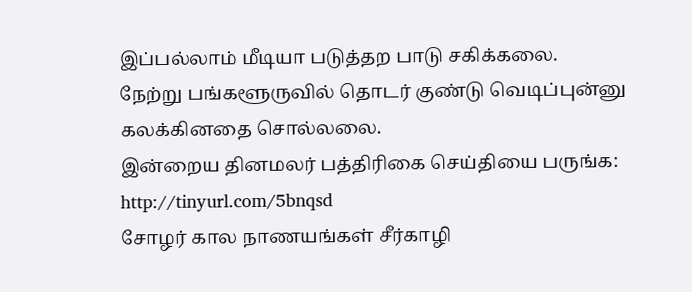இப்பல்லாம் மீடியா படுத்தற பாடு சகிக்கலை.
நேற்று பங்களூருவில் தொடர் குண்டு வெடிப்புன்னு கலக்கினதை சொல்லலை.
இன்றைய தினமலர் பத்திரிகை செய்தியை பருங்க:
http://tinyurl.com/5bnqsd
சோழர் கால நாணயங்கள் சீர்காழி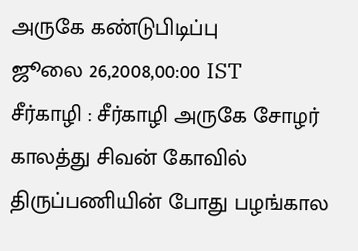அருகே கண்டுபிடிப்பு
ஜூலை 26,2008,00:00 IST
சீர்காழி : சீர்காழி அருகே சோழர் காலத்து சிவன் கோவில் திருப்பணியின் போது பழங்கால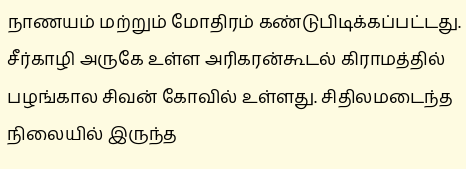நாணயம் மற்றும் மோதிரம் கண்டுபிடிக்கப்பட்டது. சீர்காழி அருகே உள்ள அரிகரன்கூடல் கிராமத்தில் பழங்கால சிவன் கோவில் உள்ளது. சிதிலமடைந்த நிலையில் இருந்த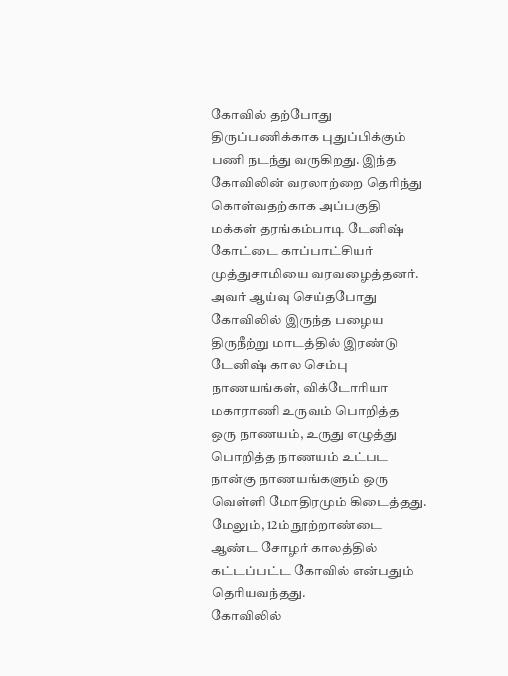கோவில் தற்போது திருப்பணிக்காக புதுப்பிக்கும் பணி நடந்து வருகிறது. இந்த கோவிலின் வரலாற்றை தெரிந்து கொள்வதற்காக அப்பகுதி மக்கள் தரங்கம்பாடி டேனிஷ் கோட்டை காப்பாட்சியர் முத்துசாமியை வரவழைத்தனர்.
அவர் ஆய்வு செய்தபோது கோவிலில் இருந்த பழைய திருநீற்று மாடத்தில் இரண்டு டேனிஷ் கால செம்பு நாணயங்கள், விக்டோரியா மகாராணி உருவம் பொறித்த ஒரு நாணயம், உருது எழுத்து பொறித்த நாணயம் உட்பட நான்கு நாணயங்களும் ஒரு வெள்ளி மோதிரமும் கிடைத்தது. மேலும், 12ம் நூற்றாண்டை ஆண்ட சோழர் காலத்தில் கட்டப்பட்ட கோவில் என்பதும் தெரியவந்தது.
கோவிலில்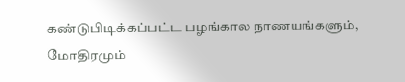கண்டுபிடிக்கப்பட்ட பழங்கால நாணயங்களும், மோதிரமும்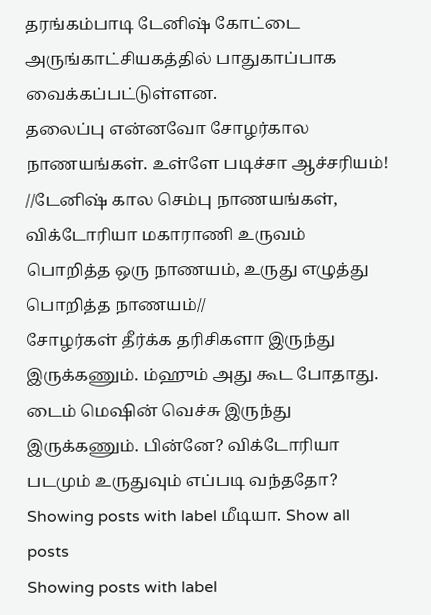தரங்கம்பாடி டேனிஷ் கோட்டை அருங்காட்சியகத்தில் பாதுகாப்பாக வைக்கப்பட்டுள்ளன.
தலைப்பு என்னவோ சோழர்கால நாணயங்கள். உள்ளே படிச்சா ஆச்சரியம்!
//டேனிஷ் கால செம்பு நாணயங்கள், விக்டோரியா மகாராணி உருவம் பொறித்த ஒரு நாணயம், உருது எழுத்து பொறித்த நாணயம்//
சோழர்கள் தீர்க்க தரிசிகளா இருந்து இருக்கணும். ம்ஹும் அது கூட போதாது. டைம் மெஷின் வெச்சு இருந்து இருக்கணும். பின்னே? விக்டோரியா படமும் உருதுவும் எப்படி வந்ததோ?
Showing posts with label மீடியா. Show all posts
Showing posts with label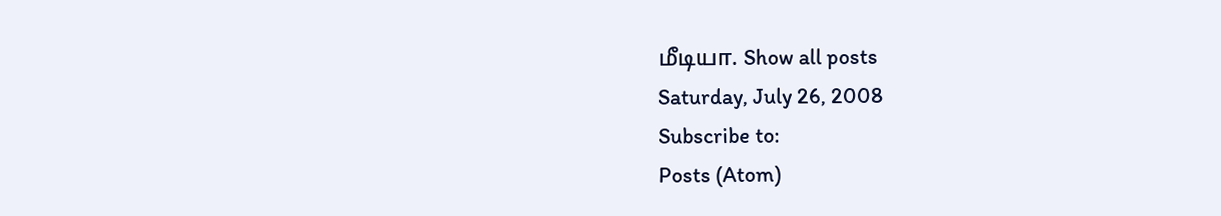மீடியா. Show all posts
Saturday, July 26, 2008
Subscribe to:
Posts (Atom)